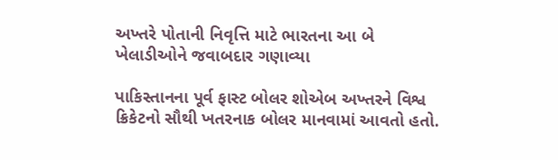અખ્તરે પોતાની નિવૃત્તિ માટે ભારતના આ બે ખેલાડીઓને જવાબદાર ગણાવ્યા

પાકિસ્તાનના પૂર્વ ફાસ્ટ બોલર શોએબ અખ્તરને વિશ્વ ક્રિકેટનો સૌથી ખતરનાક બોલર માનવામાં આવતો હતો.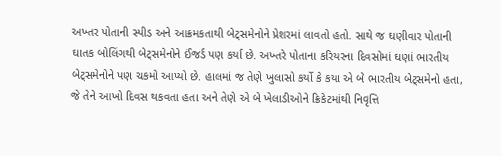અખ્તર પોતાની સ્પીડ અને આક્રમકતાથી બેટ્સમેનોને પ્રેશરમાં લાવતો હતો. સાથે જ ઘણીવાર પોતાની ઘાતક બોલિંગથી બેટ્સમેનોને ઈંજર્ડ પણ કર્યા છે. અખ્તરે પોતાના કરિયરના દિવસોમાં ઘણાં ભારતીય બેટ્સમેનોને પણ ચકમો આપ્યો છે. હાલમાં જ તેણે ખુલાસો કર્યો કે કયા એ બે ભારતીય બેટ્સમેનો હતા, જે તેને આખો દિવસ થકવતા હતા અને તેણે એ બે ખેલાડીઓને ક્રિકેટમાંથી નિવૃત્તિ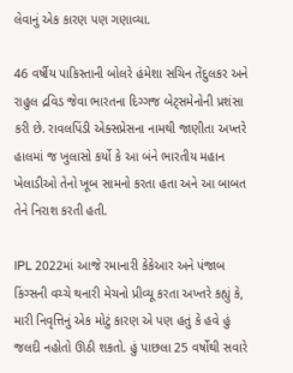લેવાનું એક કારણ પણ ગણાવ્યા.

46 વર્ષીય પાકિસ્તાની બોલરે હંમેશા સચિન તેંદુલકર અને રાહુલ દ્રવિડ જેવા ભારતના દિગ્ગજ બેટ્સમેનોની પ્રશંસા કરી છે. રાવલપિંડી એક્સપ્રેસના નામથી જાણીતા અખ્તરે હાલમાં જ ખુલાસો કર્યો કે આ બંને ભારતીય મહાન ખેલાડીઓ તેનો ખૂબ સામનો કરતા હતા અને આ બાબત તેને નિરાશ કરતી હતી.

IPL 2022માં આજે રમાનારી કેકેઆર અને પંજાબ કિંગ્સની વચ્ચે થનારી મેચનો પ્રીવ્યૂ કરતા અખ્તરે કહ્યું કે, મારી નિવૃત્તિનું એક મોટું કારણ એ પણ હતું કે હવે હું જલદી નહોતો ઊઠી શકતો. હું પાછલા 25 વર્ષોથી સવારે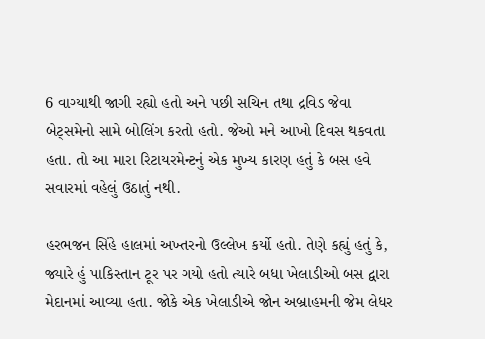6 વાગ્યાથી જાગી રહ્યો હતો અને પછી સચિન તથા દ્રવિડ જેવા બેટ્સમેનો સામે બોલિંગ કરતો હતો. જેઓ મને આખો દિવસ થકવતા હતા. તો આ મારા રિટાયરમેન્ટનું એક મુખ્ય કારણ હતું કે બસ હવે સવારમાં વહેલું ઉઠાતું નથી.

હરભજન સિંહે હાલમાં અખ્તરનો ઉલ્લેખ કર્યો હતો. તેણે કહ્યું હતું કે, જ્યારે હું પાકિસ્તાન ટૂર પર ગયો હતો ત્યારે બધા ખેલાડીઓ બસ દ્વારા મેદાનમાં આવ્યા હતા. જોકે એક ખેલાડીએ જોન અબ્રાહમની જેમ લેધર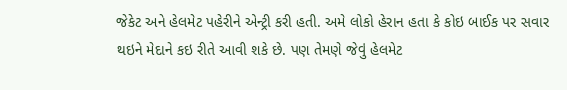જેકેટ અને હેલમેટ પહેરીને એન્ટ્રી કરી હતી. અમે લોકો હેરાન હતા કે કોઇ બાઈક પર સવાર થઇને મેદાને કઇ રીતે આવી શકે છે. પણ તેમણે જેવું હેલમેટ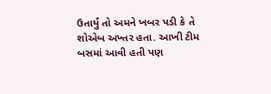ઉતાર્યું તો અમને ખબર પડી કે તે શોએબ અખ્તર હતા. આખી ટીમ બસમાં આવી હતી પણ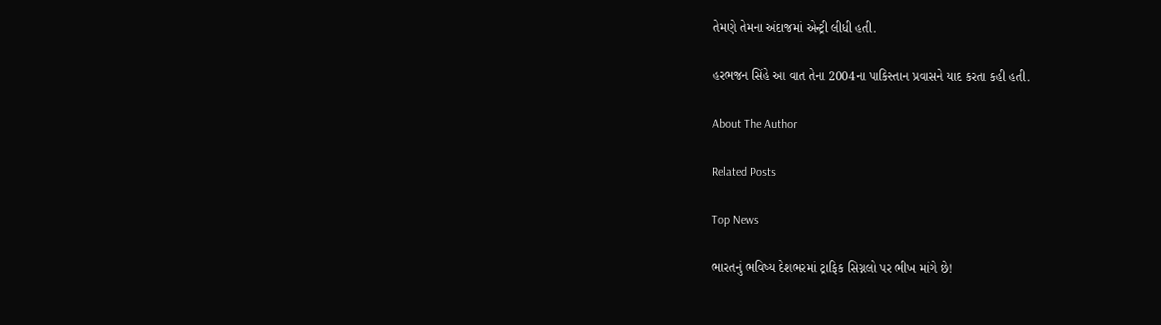તેમણે તેમના અંદાજમાં એન્ટ્રી લીધી હતી.

હરભજન સિંહે આ વાત તેના 2004ના પાકિસ્તાન પ્રવાસને યાદ કરતા કહી હતી.

About The Author

Related Posts

Top News

ભારતનું ભવિષ્ય દેશભરમાં ટ્રાફિક સિગ્નલો પર ભીખ માંગે છે!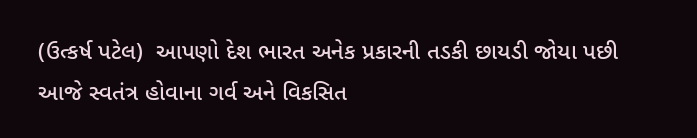(ઉત્કર્ષ પટેલ)  આપણો દેશ ભારત અનેક પ્રકારની તડકી છાયડી જોયા પછી આજે સ્વતંત્ર હોવાના ગર્વ અને વિકસિત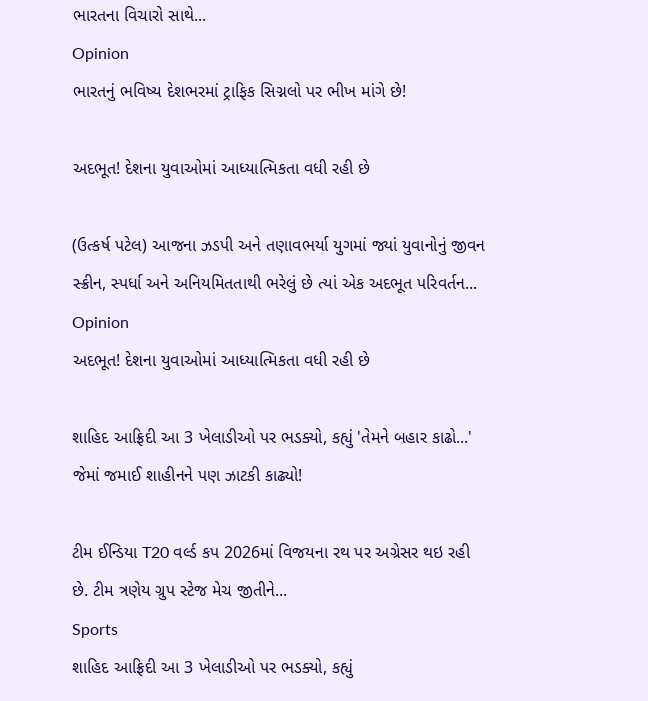ભારતના વિચારો સાથે...
Opinion
ભારતનું ભવિષ્ય દેશભરમાં ટ્રાફિક સિગ્નલો પર ભીખ માંગે છે!

અદભૂત! દેશના યુવાઓમાં આધ્યાત્મિકતા વધી રહી છે

(ઉત્કર્ષ પટેલ) આજના ઝડપી અને તણાવભર્યા યુગમાં જ્યાં યુવાનોનું જીવન સ્ક્રીન, સ્પર્ધા અને અનિયમિતતાથી ભરેલું છે ત્યાં એક અદભૂત પરિવર્તન...
Opinion
અદભૂત! દેશના યુવાઓમાં આધ્યાત્મિકતા વધી રહી છે

શાહિદ આફ્રિદી આ 3 ખેલાડીઓ પર ભડક્યો, કહ્યું 'તેમને બહાર કાઢો...' જેમાં જમાઈ શાહીનને પણ ઝાટકી કાઢ્યો!

ટીમ ઈન્ડિયા T20 વર્લ્ડ કપ 2026માં વિજયના રથ પર અગ્રેસર થઇ રહી છે. ટીમ ત્રણેય ગ્રુપ સ્ટેજ મેચ જીતીને...
Sports
શાહિદ આફ્રિદી આ 3 ખેલાડીઓ પર ભડક્યો, કહ્યું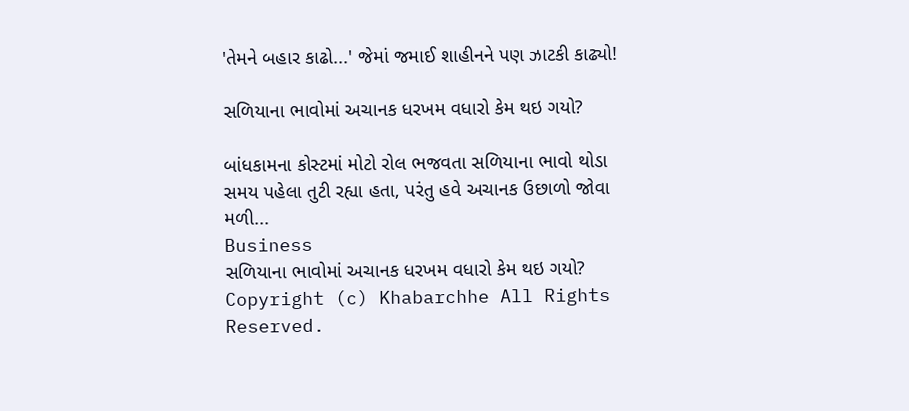'તેમને બહાર કાઢો...' જેમાં જમાઈ શાહીનને પણ ઝાટકી કાઢ્યો!

સળિયાના ભાવોમાં અચાનક ધરખમ વધારો કેમ થઇ ગયો?

બાંધકામના કોસ્ટમાં મોટો રોલ ભજવતા સળિયાના ભાવો થોડા સમય પહેલા તુટી રહ્યા હતા, પરંતુ હવે અચાનક ઉછાળો જોવા મળી...
Business
સળિયાના ભાવોમાં અચાનક ધરખમ વધારો કેમ થઇ ગયો?
Copyright (c) Khabarchhe All Rights Reserved.